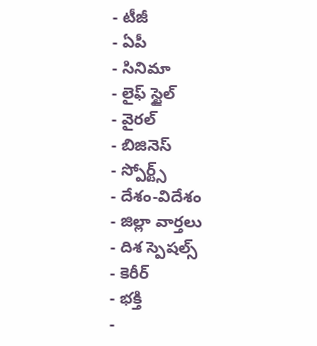- టీజీ
- ఏపీ
- సినిమా
- లైఫ్ స్టైల్
- వైరల్
- బిజినెస్
- స్పోర్ట్స్
- దేశం-విదేశం
- జిల్లా వార్తలు
- దిశ స్పెషల్స్
- కెరీర్
- భక్తి
-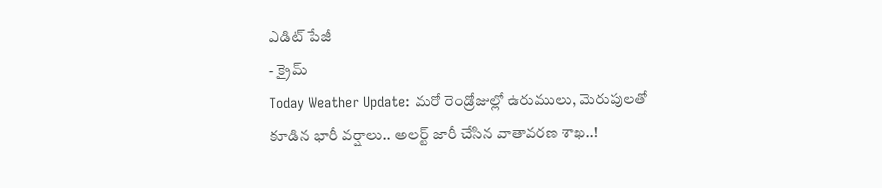ఎడిట్ పేజీ
- క్రైమ్
Today Weather Update: మరో రెండ్రోజుల్లో ఉరుములు, మెరుపులతో కూడిన భారీ వర్షాలు.. అలర్ట్ జారీ చేసిన వాతావరణ శాఖ..!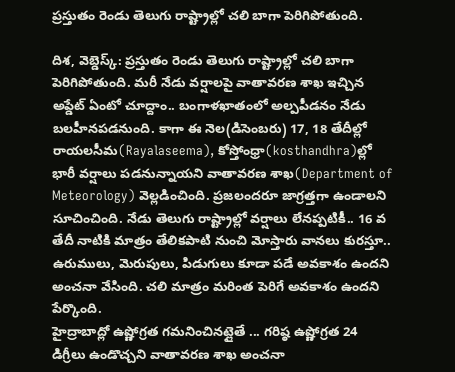ప్రస్తుతం రెండు తెలుగు రాష్ట్రాల్లో చలి బాగా పెరిగిపోతుంది.

దిశ, వెబ్డెస్క్: ప్రస్తుతం రెండు తెలుగు రాష్ట్రాల్లో చలి బాగా పెరిగిపోతుంది. మరీ నేడు వర్షాలపై వాతావరణ శాఖ ఇచ్చిన అప్డేట్ ఏంటో చూద్దాం.. బంగాళఖాతంలో అల్పపీడనం నేడు బలహీనపడనుంది. కాగా ఈ నెల(డిసెంబరు) 17, 18 తేదీల్లో రాయలసీమ(Rayalaseema), కోస్తోంధ్రా(kosthandhra)ల్లో భారీ వర్షాలు పడనున్నాయని వాతావరణ శాఖ(Department of Meteorology) వెల్లడించింది. ప్రజలందరూ జాగ్రత్తగా ఉండాలని సూచించింది. నేడు తెలుగు రాష్ట్రాల్లో వర్షాలు లేనప్పటికీ.. 16 వ తేదీ నాటికి మాత్రం తేలికపాటి నుంచి మోస్తారు వానలు కురస్తూ.. ఉరుములు, మెరుపులు, పిడుగులు కూడా పడే అవకాశం ఉందని అంచనా వేసింది. చలి మాత్రం మరింత పెరిగే అవకాశం ఉందని పేర్కొంది.
హైద్రాబాద్లో ఉష్ణోగ్రత గమనించినట్లైతే ... గరిష్ఠ ఉష్ణోగ్రత 24 డిగ్రీలు ఉండొచ్చని వాతావరణ శాఖ అంచనా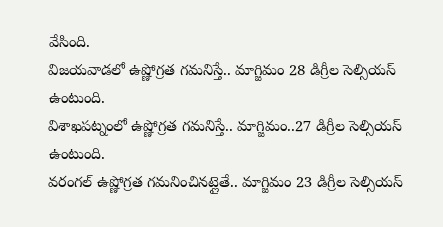వేసింది.
విజయవాడలో ఉష్ణోగ్రత గమనిస్తే.. మాగ్జిమం 28 డిగ్రీల సెల్సియస్ ఉంటుంది.
విశాఖపట్నంలో ఉష్ణోగ్రత గమనిస్తే.. మాగ్జిమం..27 డిగ్రీల సెల్సియస్ ఉంటుంది.
వరంగల్ ఉష్ణోగ్రత గమనించినట్లైతే.. మాగ్జిమం 23 డిగ్రీల సెల్సియస్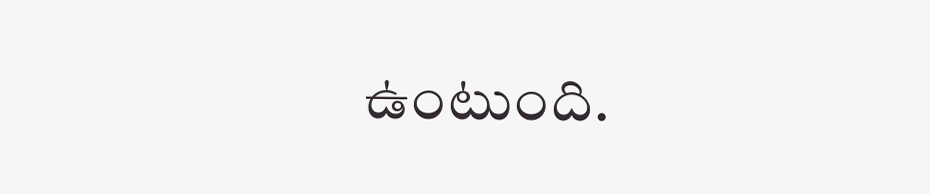ఉంటుంది.